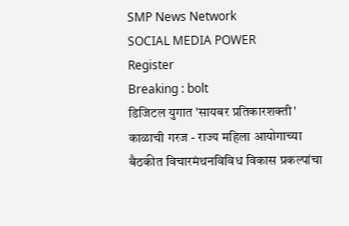SMP News Network
SOCIAL MEDIA POWER
Register
Breaking : bolt
डिजिटल युगात 'सायबर प्रतिकारशक्ती' काळाची गरज - राज्य महिला आयोगाच्या बैठकीत विचारमंथनविविध विकास प्रकल्पांचा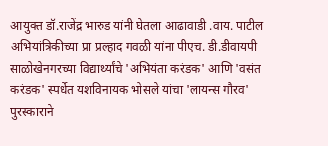आयुक्त डॉ.राजेंद्र भारुड यांनी घेतला आढावाडी .वाय. पाटील अभियांत्रिकीच्या प्रा प्रल्हाद गवळी यांना पीएच. डी.डीवायपी साळोखेनगरच्या विद्यार्थ्यांचे 'अभियंता करंडक' आणि 'वसंत करंडक' स्पर्धेत यशविनायक भोसले यांचा 'लायन्स गौरव' पुरस्काराने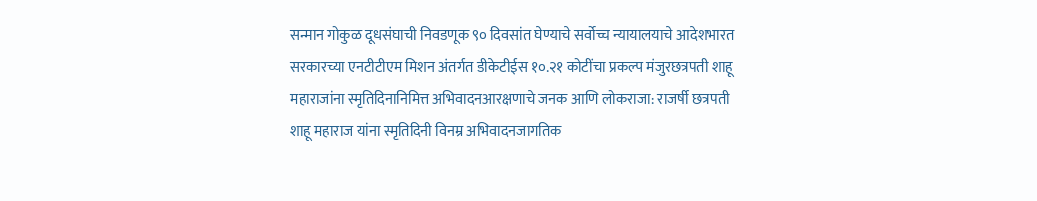सन्मान गोकुळ दूधसंघाची निवडणूक ९० दिवसांत घेण्याचे सर्वोच्च न्यायालयाचे आदेशभारत सरकारच्या एनटीटीएम मिशन अंतर्गत डीकेटीईस १०.२१ कोटींचा प्रकल्प मंजुरछत्रपती शाहू महाराजांना स्मृतिदिनानिमित्त अभिवादनआरक्षणाचे जनक आणि लोकराजा: राजर्षी छत्रपती शाहू महाराज यांना स्मृतिदिनी विनम्र अभिवादनजागतिक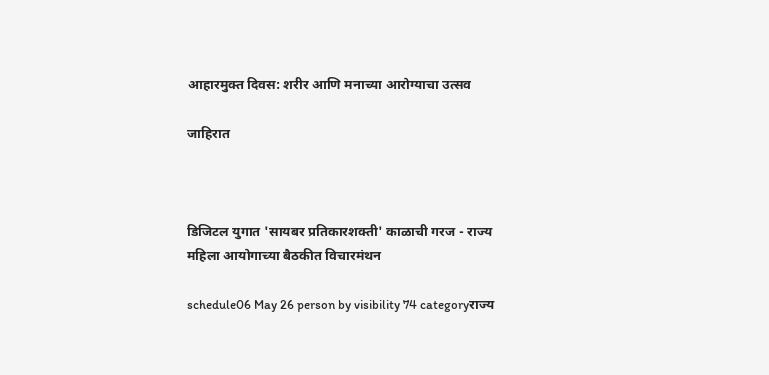आहारमुक्त दिवस: शरीर आणि मनाच्या आरोग्याचा उत्सव

जाहिरात



डिजिटल युगात 'सायबर प्रतिकारशक्ती' काळाची गरज - राज्य महिला आयोगाच्या बैठकीत विचारमंथन

schedule06 May 26 person by visibility 74 categoryराज्य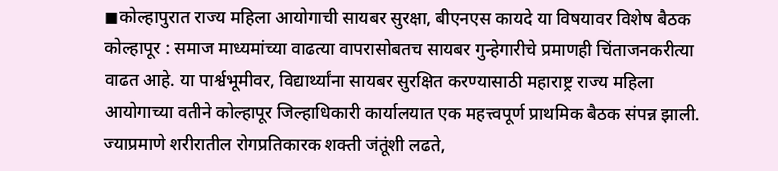◼कोल्हापुरात राज्य महिला आयोगाची सायबर सुरक्षा, बीएनएस कायदे या विषयावर विशेष बैठक
कोल्हापूर : समाज माध्यमांच्या वाढत्या वापरासोबतच सायबर गुन्हेगारीचे प्रमाणही चिंताजनकरीत्या वाढत आहे. या पार्श्वभूमीवर, विद्यार्थ्यांना सायबर सुरक्षित करण्यासाठी महाराष्ट्र राज्य महिला आयोगाच्या वतीने कोल्हापूर जिल्हाधिकारी कार्यालयात एक महत्त्वपूर्ण प्राथमिक बैठक संपन्न झाली. ज्याप्रमाणे शरीरातील रोगप्रतिकारक शक्ती जंतूंशी लढते,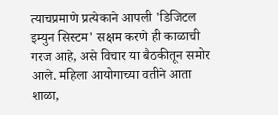त्याचप्रमाणे प्रत्येकाने आपली 'डिजिटल इम्युन सिस्टम' सक्षम करणे ही काळाची गरज आहे, असे विचार या बैठकीतून समोर आले. महिला आयोगाच्या वतीने आता शाळा,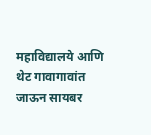महाविद्यालये आणि थेट गावागावांत जाऊन सायबर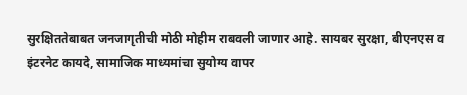सुरक्षिततेबाबत जनजागृतीची मोठी मोहीम राबवली जाणार आहे. सायबर सुरक्षा, बीएनएस व इंटरनेट कायदे, सामाजिक माध्यमांचा सुयोग्य वापर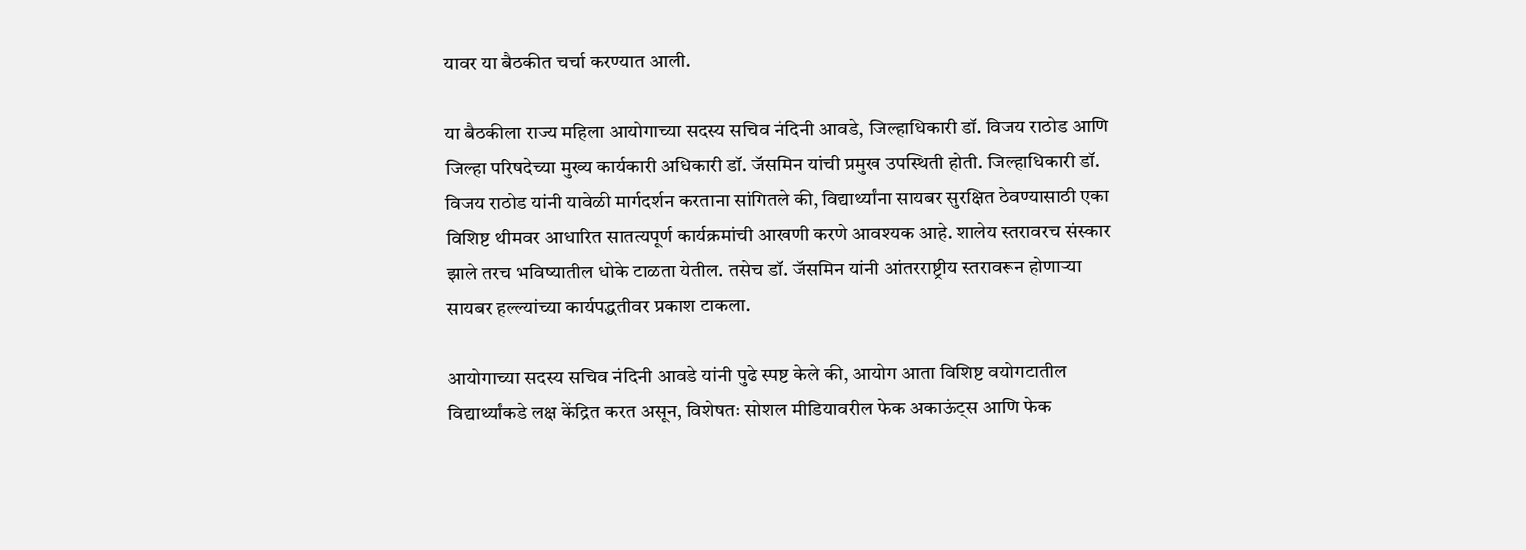यावर या बैठकीत चर्चा करण्यात आली.

या बैठकीला राज्य महिला आयोगाच्या सदस्य सचिव नंदिनी आवडे, जिल्हाधिकारी डॉ. विजय राठोड आणि जिल्हा परिषदेच्या मुख्य कार्यकारी अधिकारी डॉ. जॅसमिन यांची प्रमुख उपस्थिती होती. जिल्हाधिकारी डॉ. विजय राठोड यांनी यावेळी मार्गदर्शन करताना सांगितले की, विद्यार्थ्यांना सायबर सुरक्षित ठेवण्यासाठी एका विशिष्ट थीमवर आधारित सातत्यपूर्ण कार्यक्रमांची आखणी करणे आवश्यक आहे. शालेय स्तरावरच संस्कार झाले तरच भविष्यातील धोके टाळता येतील. तसेच डॉ. जॅसमिन यांनी आंतरराष्ट्रीय स्तरावरून होणाऱ्या सायबर हल्ल्यांच्या कार्यपद्धतीवर प्रकाश टाकला.

आयोगाच्या सदस्य सचिव नंदिनी आवडे यांनी पुढे स्पष्ट केले की, आयोग आता विशिष्ट वयोगटातील विद्यार्थ्यांकडे लक्ष केंद्रित करत असून, विशेषतः सोशल मीडियावरील फेक अकाऊंट्स आणि फेक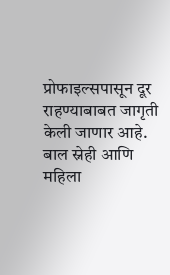प्रोफाइल्सपासून दूर राहण्याबाबत जागृती केली जाणार आहे. बाल स्नेही आणि महिला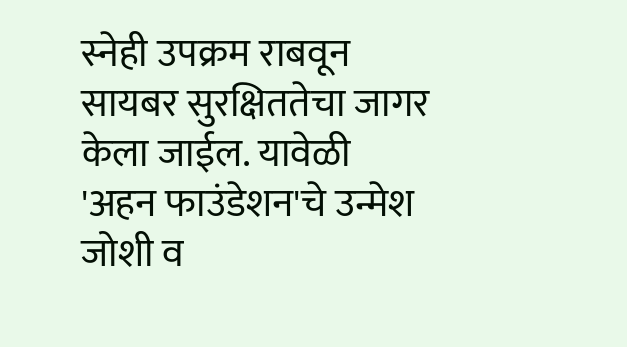स्नेही उपक्रम राबवून सायबर सुरक्षिततेचा जागर केला जाईल. यावेळी 'अहन फाउंडेशन'चे उन्मेश जोशी व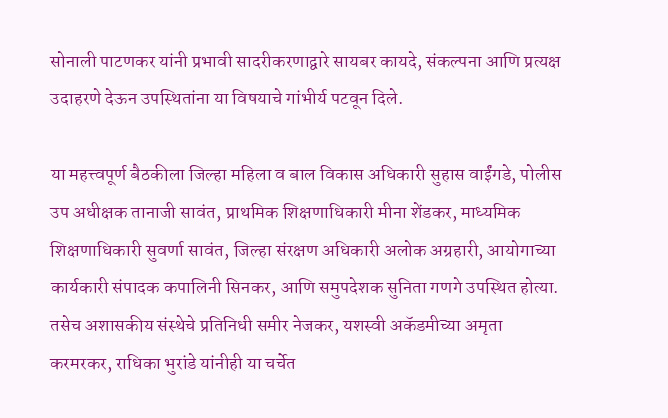सोनाली पाटणकर यांनी प्रभावी सादरीकरणाद्वारे सायबर कायदे, संकल्पना आणि प्रत्यक्ष उदाहरणे देऊन उपस्थितांना या विषयाचे गांभीर्य पटवून दिले.

या महत्त्वपूर्ण बैठकीला जिल्हा महिला व बाल विकास अधिकारी सुहास वाईंगडे, पोलीस उप अधीक्षक तानाजी सावंत, प्राथमिक शिक्षणाधिकारी मीना शेंडकर, माध्यमिक शिक्षणाधिकारी सुवर्णा सावंत, जिल्हा संरक्षण अधिकारी अलोक अग्रहारी, आयोगाच्या कार्यकारी संपादक कपालिनी सिनकर, आणि समुपदेशक सुनिता गणगे उपस्थित होत्या. तसेच अशासकीय संस्थेचे प्रतिनिधी समीर नेजकर, यशस्वी अकॅडमीच्या अमृता करमरकर, राधिका भुरांडे यांनीही या चर्चेत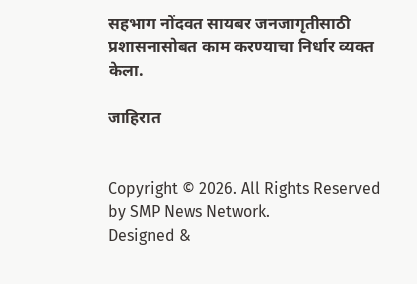सहभाग नोंदवत सायबर जनजागृतीसाठी प्रशासनासोबत काम करण्याचा निर्धार व्यक्त केला.

जाहिरात


Copyright © 2026. All Rights Reserved by SMP News Network.
Designed &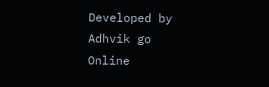Developed by Adhvik go Online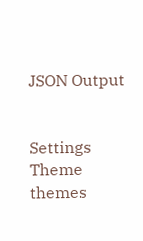JSON Output


Settings
Theme
themes